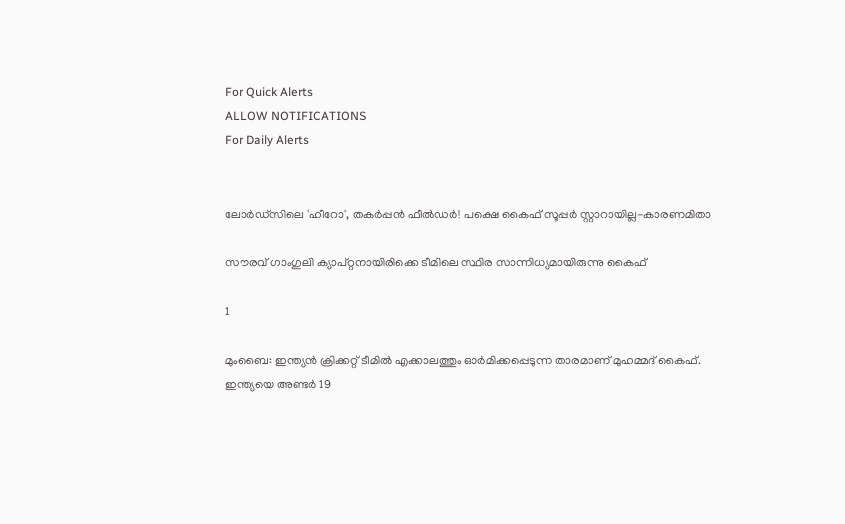For Quick Alerts
ALLOW NOTIFICATIONS
For Daily Alerts


ലോര്‍ഡ്‌സിലെ 'ഹീറോ', തകര്‍പ്പന്‍ ഫീല്‍ഡര്‍! പക്ഷെ കൈഫ് സൂപ്പര്‍ സ്റ്റാറായില്ല-കാരണമിതാ

സൗരവ് ഗാംഗുലി ക്യാപ്റ്റനായിരിക്കെ ടീമിലെ സ്ഥിര സാന്നിധ്യമായിരുന്നു കൈഫ്

1

മുംബൈ: ഇന്ത്യന്‍ ക്രിക്കറ്റ് ടീമില്‍ എക്കാലത്തും ഓര്‍മിക്കപ്പെടുന്ന താരമാണ് മുഹമ്മദ് കൈഫ്. ഇന്ത്യയെ അണ്ടര്‍ 19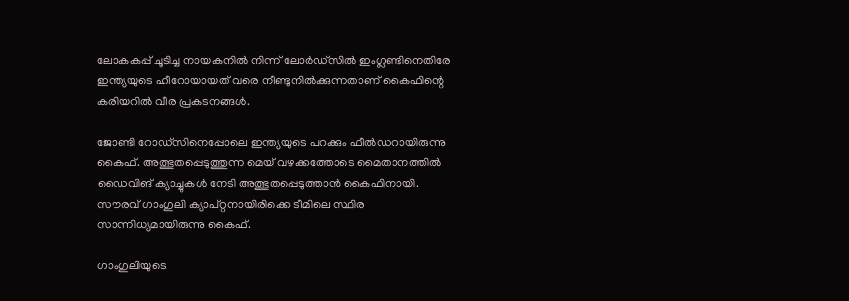ലോകകപ്പ് ചൂടിച്ച നായകനില്‍ നിന്ന് ലോര്‍ഡ്‌സില്‍ ഇംഗ്ലണ്ടിനെതിരേ ഇന്ത്യയുടെ ഹീറോയായത് വരെ നീണ്ടുനില്‍ക്കുന്നതാണ് കൈഫിന്റെ കരിയറില്‍ വീര പ്രകടനങ്ങള്‍.

ജോണ്ടി റോഡ്‌സിനെപ്പോലെ ഇന്ത്യയുടെ പറക്കും ഫീല്‍ഡറായിരുന്നു കൈഫ്. അത്ഭുതപ്പെടുത്തുന്ന മെയ് വഴക്കത്തോടെ മൈതാനത്തില്‍ ഡൈവിങ് ക്യാച്ചുകള്‍ നേടി അത്ഭുതപ്പെടുത്താന്‍ കൈഫിനായി. സൗരവ് ഗാംഗുലി ക്യാപ്റ്റനായിരിക്കെ ടീമിലെ സ്ഥിര സാന്നിധ്യമായിരുന്നു കൈഫ്.

ഗാംഗുലിയുടെ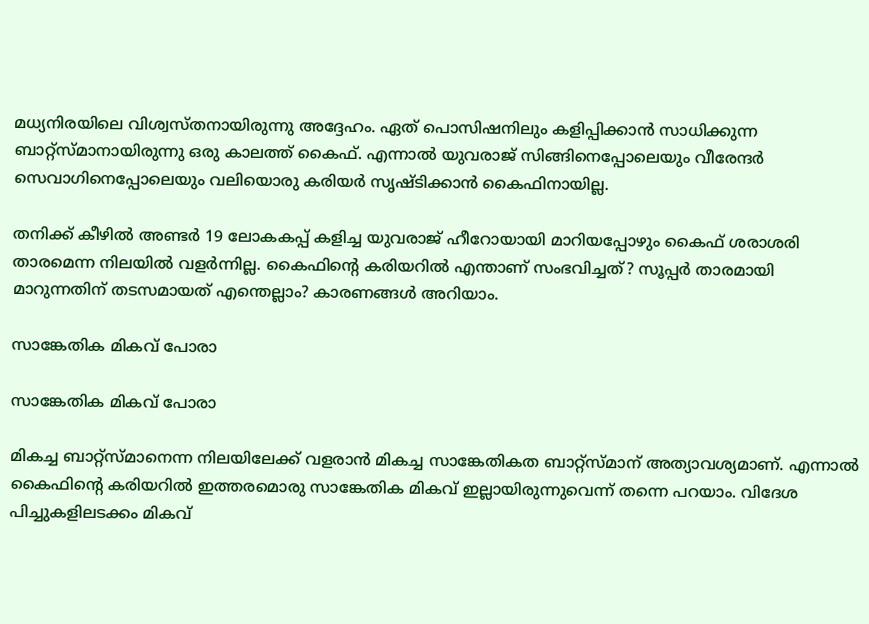മധ്യനിരയിലെ വിശ്വസ്തനായിരുന്നു അദ്ദേഹം. ഏത് പൊസിഷനിലും കളിപ്പിക്കാന്‍ സാധിക്കുന്ന ബാറ്റ്‌സ്മാനായിരുന്നു ഒരു കാലത്ത് കൈഫ്. എന്നാല്‍ യുവരാജ് സിങ്ങിനെപ്പോലെയും വീരേന്ദര്‍ സെവാഗിനെപ്പോലെയും വലിയൊരു കരിയര്‍ സൃഷ്ടിക്കാന്‍ കൈഫിനായില്ല.

തനിക്ക് കീഴില്‍ അണ്ടര്‍ 19 ലോകകപ്പ് കളിച്ച യുവരാജ് ഹീറോയായി മാറിയപ്പോഴും കൈഫ് ശരാശരി താരമെന്ന നിലയില്‍ വളര്‍ന്നില്ല. കൈഫിന്റെ കരിയറില്‍ എന്താണ് സംഭവിച്ചത്? സൂപ്പര്‍ താരമായി മാറുന്നതിന് തടസമായത് എന്തെല്ലാം? കാരണങ്ങള്‍ അറിയാം.

സാങ്കേതിക മികവ് പോരാ

സാങ്കേതിക മികവ് പോരാ

മികച്ച ബാറ്റ്‌സ്മാനെന്ന നിലയിലേക്ക് വളരാന്‍ മികച്ച സാങ്കേതികത ബാറ്റ്‌സ്മാന് അത്യാവശ്യമാണ്. എന്നാല്‍ കൈഫിന്റെ കരിയറില്‍ ഇത്തരമൊരു സാങ്കേതിക മികവ് ഇല്ലായിരുന്നുവെന്ന് തന്നെ പറയാം. വിദേശ പിച്ചുകളിലടക്കം മികവ്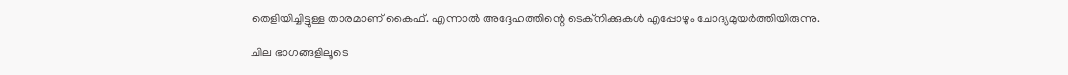തെളിയിച്ചിട്ടുള്ള താരമാണ് കൈഫ്. എന്നാല്‍ അദ്ദേഹത്തിന്റെ ടെക്‌നിക്കുകള്‍ എപ്പോഴും ചോദ്യമുയര്‍ത്തിയിരുന്നു.

ചില ഭാഗങ്ങളിലൂടെ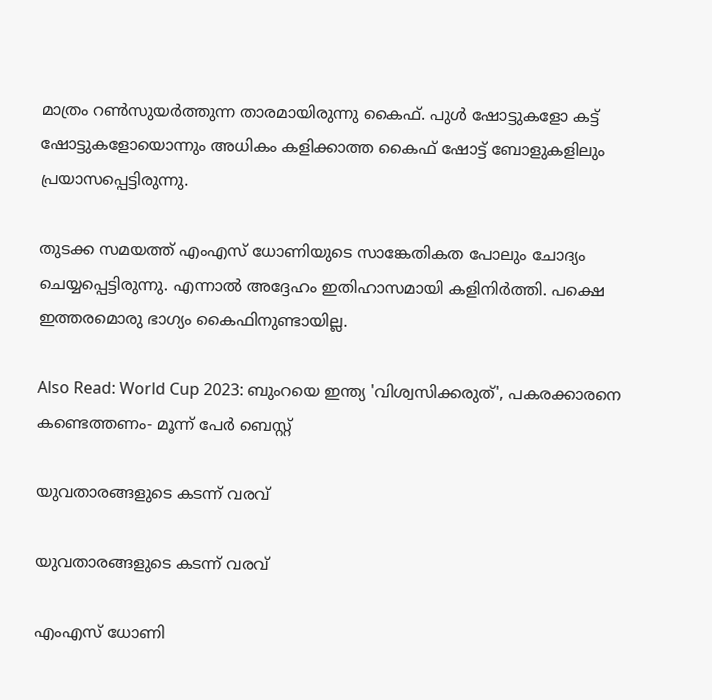മാത്രം റണ്‍സുയര്‍ത്തുന്ന താരമായിരുന്നു കൈഫ്. പുള്‍ ഷോട്ടുകളോ കട്ട് ഷോട്ടുകളോയൊന്നും അധികം കളിക്കാത്ത കൈഫ് ഷോട്ട് ബോളുകളിലും പ്രയാസപ്പെട്ടിരുന്നു.

തുടക്ക സമയത്ത് എംഎസ് ധോണിയുടെ സാങ്കേതികത പോലും ചോദ്യം ചെയ്യപ്പെട്ടിരുന്നു. എന്നാല്‍ അദ്ദേഹം ഇതിഹാസമായി കളിനിര്‍ത്തി. പക്ഷെ ഇത്തരമൊരു ഭാഗ്യം കൈഫിനുണ്ടായില്ല.

Also Read: World Cup 2023: ബുംറയെ ഇന്ത്യ 'വിശ്വസിക്കരുത്', പകരക്കാരനെ കണ്ടെത്തണം- മൂന്ന് പേര്‍ ബെസ്റ്റ്

യുവതാരങ്ങളുടെ കടന്ന് വരവ്

യുവതാരങ്ങളുടെ കടന്ന് വരവ്

എംഎസ് ധോണി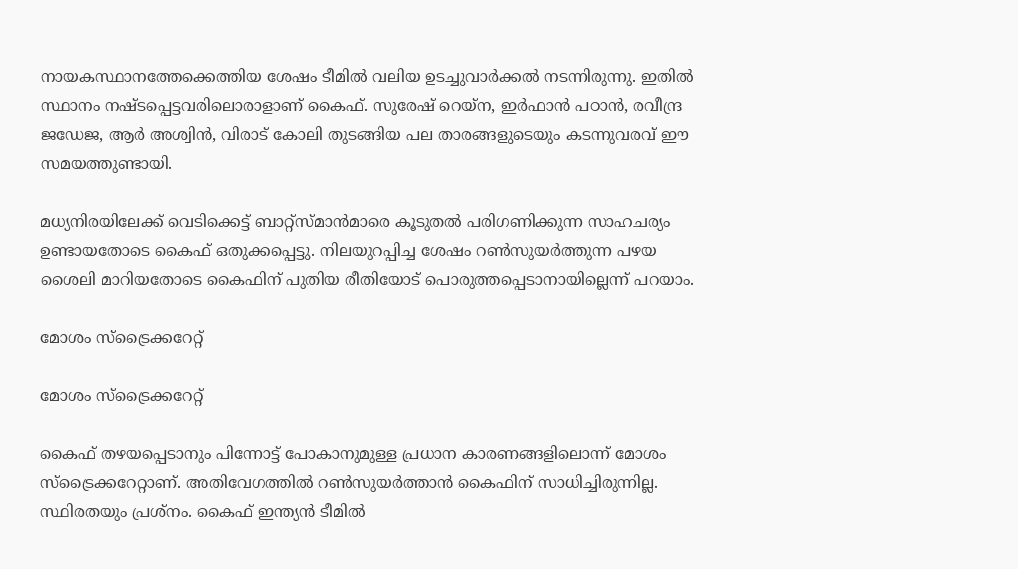നായകസ്ഥാനത്തേക്കെത്തിയ ശേഷം ടീമില്‍ വലിയ ഉടച്ചുവാര്‍ക്കല്‍ നടന്നിരുന്നു. ഇതില്‍ സ്ഥാനം നഷ്ടപ്പെട്ടവരിലൊരാളാണ് കൈഫ്. സുരേഷ് റെയ്‌ന, ഇര്‍ഫാന്‍ പഠാന്‍, രവീന്ദ്ര ജഡേജ, ആര്‍ അശ്വിന്‍, വിരാട് കോലി തുടങ്ങിയ പല താരങ്ങളുടെയും കടന്നുവരവ് ഈ സമയത്തുണ്ടായി.

മധ്യനിരയിലേക്ക് വെടിക്കെട്ട് ബാറ്റ്‌സ്മാന്‍മാരെ കൂടുതല്‍ പരിഗണിക്കുന്ന സാഹചര്യം ഉണ്ടായതോടെ കൈഫ് ഒതുക്കപ്പെട്ടു. നിലയുറപ്പിച്ച ശേഷം റണ്‍സുയര്‍ത്തുന്ന പഴയ ശൈലി മാറിയതോടെ കൈഫിന് പുതിയ രീതിയോട് പൊരുത്തപ്പെടാനായില്ലെന്ന് പറയാം.

മോശം സ്‌ട്രൈക്കറേറ്റ്

മോശം സ്‌ട്രൈക്കറേറ്റ്

കൈഫ് തഴയപ്പെടാനും പിന്നോട്ട് പോകാനുമുള്ള പ്രധാന കാരണങ്ങളിലൊന്ന് മോശം സ്‌ട്രൈക്കറേറ്റാണ്. അതിവേഗത്തില്‍ റണ്‍സുയര്‍ത്താന്‍ കൈഫിന് സാധിച്ചിരുന്നില്ല. സ്ഥിരതയും പ്രശ്‌നം. കൈഫ് ഇന്ത്യന്‍ ടീമില്‍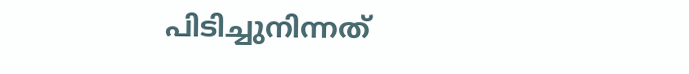പിടിച്ചുനിന്നത്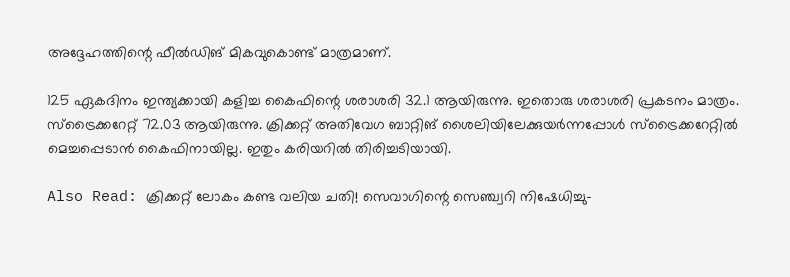അദ്ദേഹത്തിന്റെ ഫീല്‍ഡിങ് മികവുകൊണ്ട് മാത്രമാണ്.

125 ഏകദിനം ഇന്ത്യക്കായി കളിച്ച കൈഫിന്റെ ശരാശരി 32.1 ആയിരുന്നു. ഇതൊരു ശരാശരി പ്രകടനം മാത്രം. സ്‌ട്രൈക്കറേറ്റ് 72.03 ആയിരുന്നു. ക്രിക്കറ്റ് അതിവേഗ ബാറ്റിങ് ശൈലിയിലേക്കുയര്‍ന്നപ്പോള്‍ സ്‌ട്രൈക്കറേറ്റില്‍ മെച്ചപ്പെടാന്‍ കൈഫിനായില്ല. ഇതും കരിയറില്‍ തിരിച്ചടിയായി.

Also Read: ക്രിക്കറ്റ് ലോകം കണ്ട വലിയ ചതി! സെവാഗിന്റെ സെഞ്ച്വറി നിഷേധിച്ചു-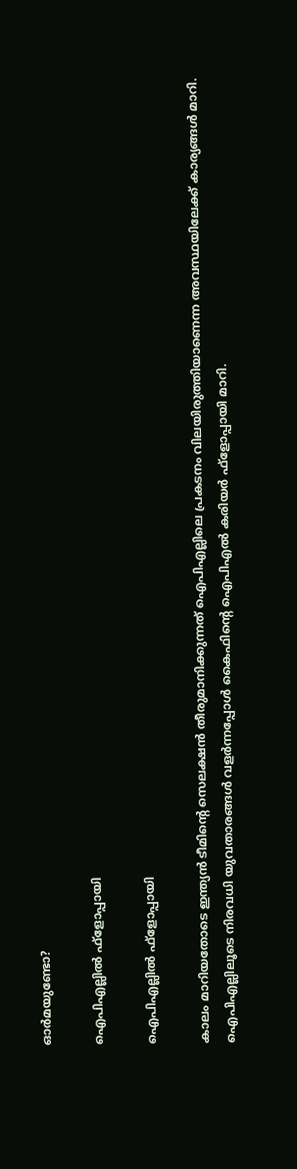ഓര്‍മയുണ്ടോ?

ഐപിഎല്ലില്‍ ഫ്‌ളോപ്പായി

ഐപിഎല്ലില്‍ ഫ്‌ളോപ്പായി

കാലം മാറിയതോടെ ഇന്ത്യന്‍ ടീമിന്റെ സെലക്ഷന്‍ തീരുമാനിക്കുന്നത് ഐപിഎല്ലിലെ പ്രകടനം വിലയിരുത്തിയാണെന്ന അവസ്ഥയിലേക്ക് കാര്യങ്ങള്‍ മാറി. ഐപിഎല്ലിലൂടെ നിരവധി യുവതാരങ്ങള്‍ വളര്‍ന്നപ്പോള്‍ കൈഫിന്റെ ഐപിഎല്‍ കരിയര്‍ ഫ്‌ളോപ്പായി മാറി.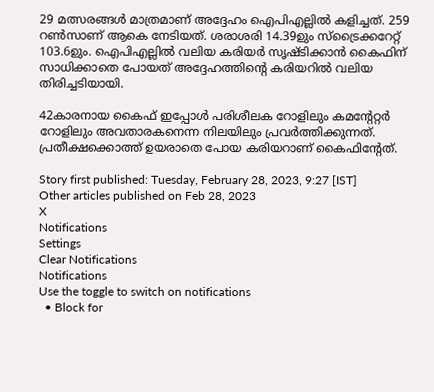29 മത്സരങ്ങള്‍ മാത്രമാണ് അദ്ദേഹം ഐപിഎല്ലില്‍ കളിച്ചത്. 259 റണ്‍സാണ് ആകെ നേടിയത്. ശരാശരി 14.39ഉും സ്‌ട്രൈക്കറേറ്റ് 103.6ഉും. ഐപിഎല്ലില്‍ വലിയ കരിയര്‍ സൃഷ്ടിക്കാന്‍ കൈഫിന് സാധിക്കാതെ പോയത് അദ്ദേഹത്തിന്റെ കരിയറില്‍ വലിയ തിരിച്ചടിയായി.

42കാരനായ കൈഫ് ഇപ്പോള്‍ പരിശീലക റോളിലും കമന്റേറ്റര്‍ റോളിലും അവതാരകനെന്ന നിലയിലും പ്രവര്‍ത്തിക്കുന്നത്. പ്രതീക്ഷക്കൊത്ത് ഉയരാതെ പോയ കരിയറാണ് കൈഫിന്റേത്.

Story first published: Tuesday, February 28, 2023, 9:27 [IST]
Other articles published on Feb 28, 2023
X
Notifications
Settings
Clear Notifications
Notifications
Use the toggle to switch on notifications
  • Block for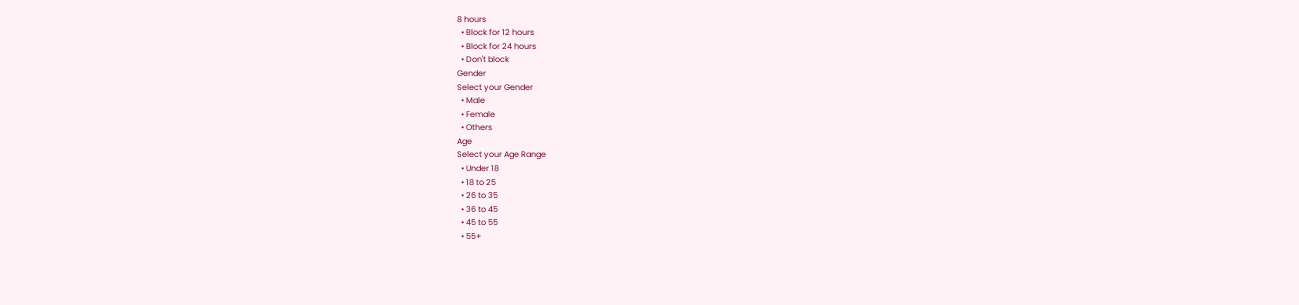8 hours
  • Block for 12 hours
  • Block for 24 hours
  • Don't block
Gender
Select your Gender
  • Male
  • Female
  • Others
Age
Select your Age Range
  • Under 18
  • 18 to 25
  • 26 to 35
  • 36 to 45
  • 45 to 55
  • 55+